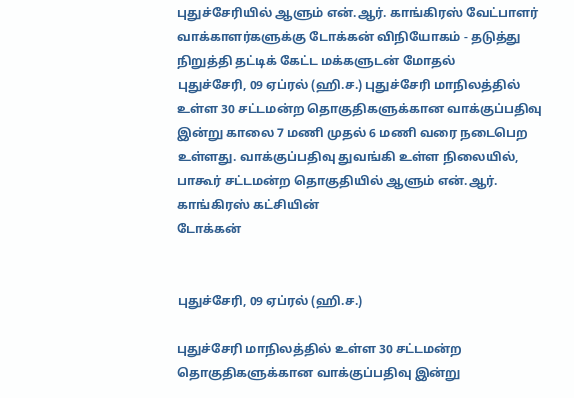புதுச்சேரியில் ஆளும் என்.ஆர். காங்கிரஸ் வேட்பாளர் வாக்காளர்களுக்கு டோக்கன் விநியோகம் - தடுத்து நிறுத்தி தட்டிக் கேட்ட மக்களுடன் மோதல்
புதுச்சேரி, 09 ஏப்ரல் (ஹி.ச.) புதுச்சேரி மாநிலத்தில் உள்ள 30 சட்டமன்ற தொகுதிகளுக்கான வாக்குப்பதிவு இன்று காலை 7 மணி முதல் 6 மணி வரை நடைபெற உள்ளது. வாக்குப்பதிவு துவங்கி உள்ள நிலையில், பாகூர் சட்டமன்ற தொகுதியில் ஆளும் என்.ஆர். காங்கிரஸ் கட்சியின்
டோக்கன்


புதுச்சேரி, 09 ஏப்ரல் (ஹி.ச.)

புதுச்சேரி மாநிலத்தில் உள்ள 30 சட்டமன்ற தொகுதிகளுக்கான வாக்குப்பதிவு இன்று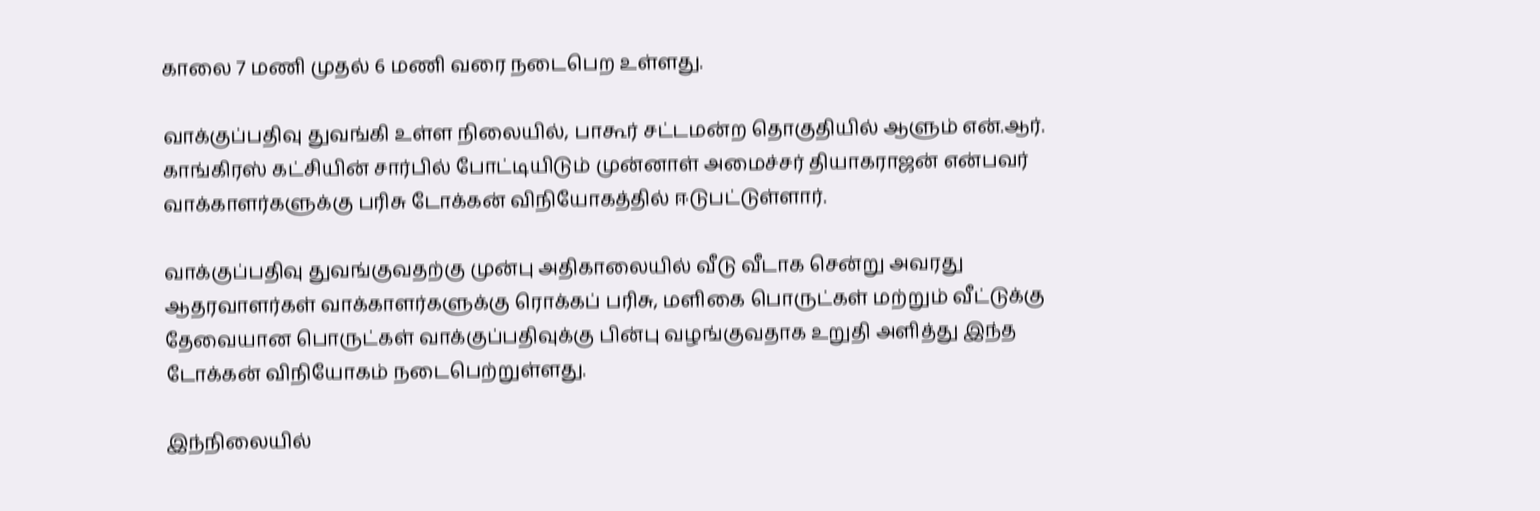காலை 7 மணி முதல் 6 மணி வரை நடைபெற உள்ளது.

வாக்குப்பதிவு துவங்கி உள்ள நிலையில், பாகூர் சட்டமன்ற தொகுதியில் ஆளும் என்.ஆர். காங்கிரஸ் கட்சியின் சார்பில் போட்டியிடும் முன்னாள் அமைச்சர் தியாகராஜன் என்பவர் வாக்காளர்களுக்கு பரிசு டோக்கன் விநியோகத்தில் ஈடுபட்டுள்ளார்.

வாக்குப்பதிவு துவங்குவதற்கு முன்பு அதிகாலையில் வீடு வீடாக சென்று அவரது ஆதரவாளர்கள் வாக்காளர்களுக்கு ரொக்கப் பரிசு, மளிகை பொருட்கள் மற்றும் வீட்டுக்கு தேவையான பொருட்கள் வாக்குப்பதிவுக்கு பின்பு வழங்குவதாக உறுதி அளித்து இந்த டோக்கன் விநியோகம் நடைபெற்றுள்ளது.

இந்நிலையில்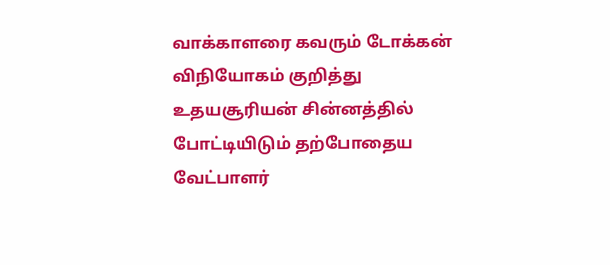வாக்காளரை கவரும் டோக்கன் விநியோகம் குறித்து உதயசூரியன் சின்னத்தில் போட்டியிடும் தற்போதைய வேட்பாளர்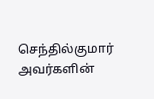செந்தில்குமார் அவர்களின்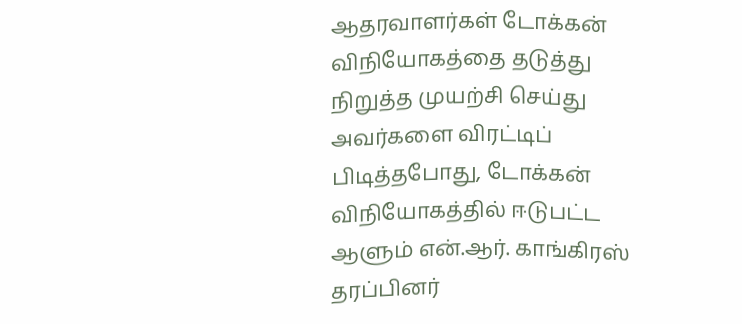ஆதரவாளர்கள் டோக்கன் விநியோகத்தை தடுத்து நிறுத்த முயற்சி செய்து அவர்களை விரட்டிப் பிடித்தபோது, டோக்கன் விநியோகத்தில் ஈடுபட்ட ஆளும் என்.ஆர். காங்கிரஸ் தரப்பினர்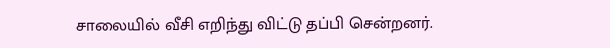சாலையில் வீசி எறிந்து விட்டு தப்பி சென்றனர்.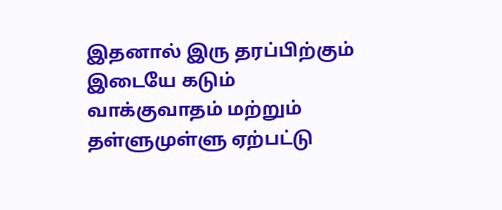இதனால் இரு தரப்பிற்கும் இடையே கடும் வாக்குவாதம் மற்றும் தள்ளுமுள்ளு ஏற்பட்டு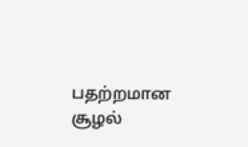பதற்றமான சூழல்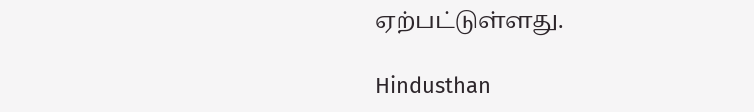ஏற்பட்டுள்ளது.

Hindusthan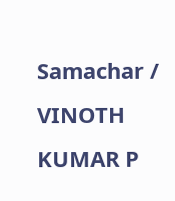Samachar / VINOTH KUMAR P